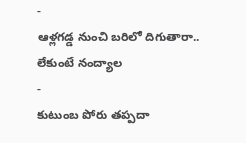-
ఆళ్లగడ్డ నుంచి బరిలో దిగుతారా.. లేకుంటే నంద్యాల
-
కుటుంబ పోరు తప్పదా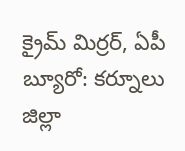క్రైమ్ మిర్రర్, ఏపీ బ్యూరో: కర్నూలు జిల్లా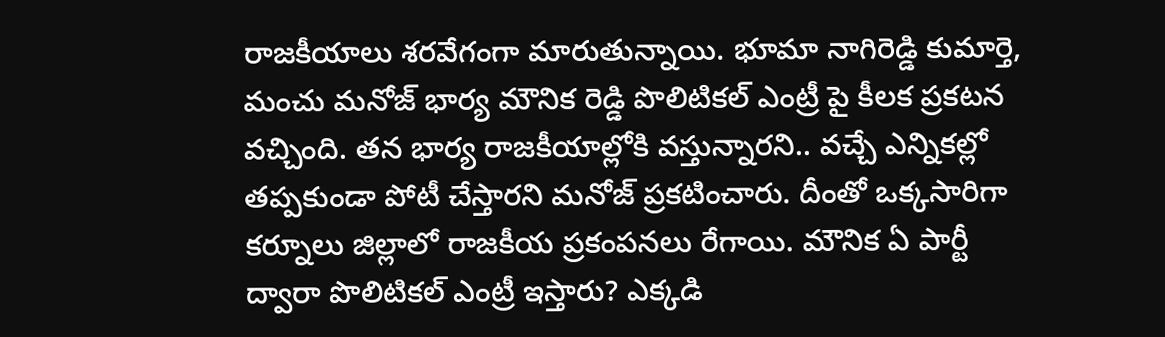రాజకీయాలు శరవేగంగా మారుతున్నాయి. భూమా నాగిరెడ్డి కుమార్తె, మంచు మనోజ్ భార్య మౌనిక రెడ్డి పొలిటికల్ ఎంట్రీ పై కీలక ప్రకటన వచ్చింది. తన భార్య రాజకీయాల్లోకి వస్తున్నారని.. వచ్చే ఎన్నికల్లో తప్పకుండా పోటీ చేస్తారని మనోజ్ ప్రకటించారు. దీంతో ఒక్కసారిగా కర్నూలు జిల్లాలో రాజకీయ ప్రకంపనలు రేగాయి. మౌనిక ఏ పార్టీ ద్వారా పొలిటికల్ ఎంట్రీ ఇస్తారు? ఎక్కడి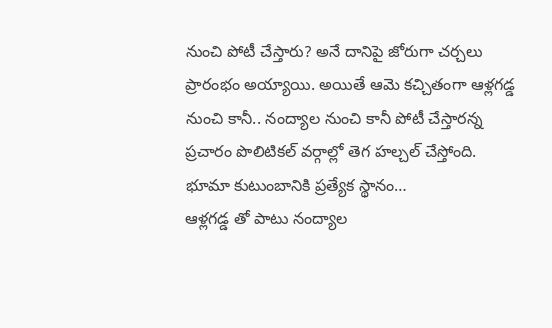నుంచి పోటీ చేస్తారు? అనే దానిపై జోరుగా చర్చలు ప్రారంభం అయ్యాయి. అయితే ఆమె కచ్చితంగా ఆళ్లగడ్డ నుంచి కానీ.. నంద్యాల నుంచి కానీ పోటీ చేస్తారన్న ప్రచారం పొలిటికల్ వర్గాల్లో తెగ హల్చల్ చేస్తోంది.
భూమా కుటుంబానికి ప్రత్యేక స్థానం…
ఆళ్లగడ్డ తో పాటు నంద్యాల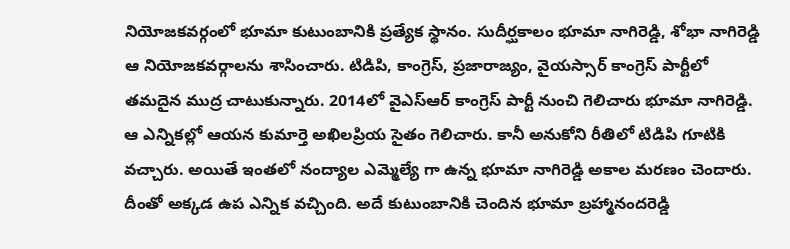నియోజకవర్గంలో భూమా కుటుంబానికి ప్రత్యేక స్థానం. సుదీర్ఘకాలం భూమా నాగిరెడ్డి, శోభా నాగిరెడ్డి ఆ నియోజకవర్గాలను శాసించారు. టిడిపి, కాంగ్రెస్, ప్రజారాజ్యం, వైయస్సార్ కాంగ్రెస్ పార్టీలో తమదైన ముద్ర చాటుకున్నారు. 2014లో వైఎస్ఆర్ కాంగ్రెస్ పార్టీ నుంచి గెలిచారు భూమా నాగిరెడ్డి. ఆ ఎన్నికల్లో ఆయన కుమార్తె అఖిలప్రియ సైతం గెలిచారు. కానీ అనుకోని రీతిలో టిడిపి గూటికి వచ్చారు. అయితే ఇంతలో నంద్యాల ఎమ్మెల్యే గా ఉన్న భూమా నాగిరెడ్డి అకాల మరణం చెందారు.
దీంతో అక్కడ ఉప ఎన్నిక వచ్చింది. అదే కుటుంబానికి చెందిన భూమా బ్రహ్మానందరెడ్డి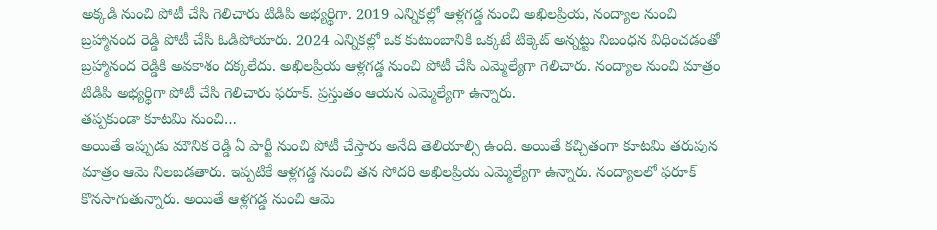అక్కడి నుంచి పోటీ చేసి గెలిచారు టిడిపి అభ్యర్థిగా. 2019 ఎన్నికల్లో ఆళ్లగడ్డ నుంచి అఖిలప్రియ, నంద్యాల నుంచి బ్రహ్మానంద రెడ్డి పోటీ చేసి ఓడిపోయారు. 2024 ఎన్నికల్లో ఒక కుటుంబానికి ఒక్కటే టిక్కెట్ అన్నట్టు నిబంధన విధించడంతో బ్రహ్మానంద రెడ్డికి అవకాశం దక్కలేదు. అఖిలప్రియ ఆళ్లగడ్డ నుంచి పోటీ చేసి ఎమ్మెల్యేగా గెలిచారు. నంద్యాల నుంచి మాత్రం టిడిపి అభ్యర్థిగా పోటీ చేసి గెలిచారు ఫరూక్. ప్రస్తుతం ఆయన ఎమ్మెల్యేగా ఉన్నారు.
తప్పకుండా కూటమి నుంచి…
అయితే ఇప్పుడు మౌనిక రెడ్డి ఏ పార్టీ నుంచి పోటీ చేస్తారు అనేది తెలియాల్సి ఉంది. అయితే కచ్చితంగా కూటమి తరుపున మాత్రం ఆమె నిలబడతారు. ఇప్పటికే ఆళ్లగడ్డ నుంచి తన సోదరి అఖిలప్రియ ఎమ్మెల్యేగా ఉన్నారు. నంద్యాలలో ఫరూక్ కొనసాగుతున్నారు. అయితే ఆళ్లగడ్డ నుంచి ఆమె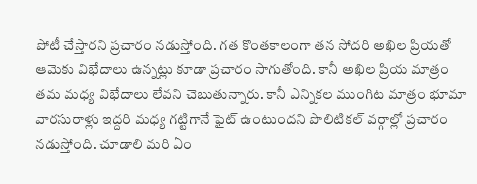పోటీ చేస్తారని ప్రచారం నడుస్తోంది. గత కొంతకాలంగా తన సోదరి అఖిల ప్రియతో ఆమెకు విభేదాలు ఉన్నట్లు కూడా ప్రచారం సాగుతోంది. కానీ అఖిల ప్రియ మాత్రం తమ మధ్య విభేదాలు లేవని చెబుతున్నారు. కానీ ఎన్నికల ముంగిట మాత్రం భూమా వారసురాళ్లు ఇద్దరి మధ్య గట్టిగానే ఫైట్ ఉంటుందని పొలిటికల్ వర్గాల్లో ప్రచారం నడుస్తోంది. చూడాలి మరి ఏం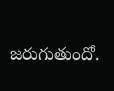జరుగుతుందో.